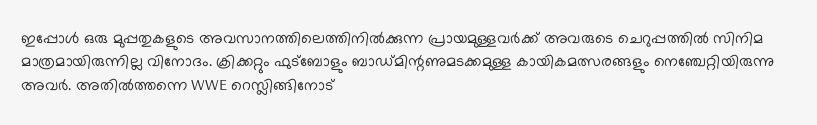ഇപ്പോൾ ഒരു മുപ്പതുകളുടെ അവസാനത്തിലെത്തിനിൽക്കുന്ന പ്രായമുള്ളവർക്ക് അവരുടെ ചെറുപ്പത്തിൽ സിനിമ മാത്രമായിരുന്നില്ല വിനോദം. ക്രിക്കറ്റും ഫുട്ബോളും ബാഡ്മിന്റണുമടക്കമുള്ള കായികമത്സരങ്ങളും നെഞ്ചേറ്റിയിരുന്നു അവർ. അതിൽത്തന്നെ WWE റെസ്ലിങ്ങിനോട്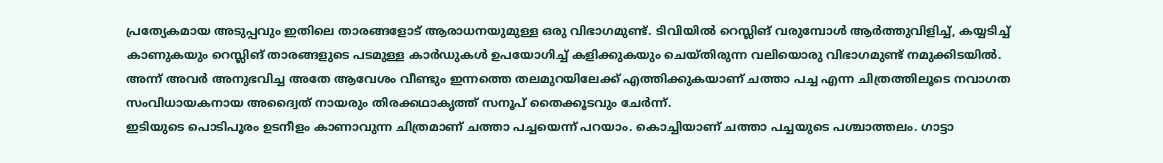പ്രത്യേകമായ അടുപ്പവും ഇതിലെ താരങ്ങളോട് ആരാധനയുമുള്ള ഒരു വിഭാഗമുണ്ട്. ടിവിയിൽ റെസ്ലിങ് വരുമ്പോൾ ആർത്തുവിളിച്ച്, കയ്യടിച്ച് കാണുകയും റെസ്ലിങ് താരങ്ങളുടെ പടമുള്ള കാർഡുകൾ ഉപയോഗിച്ച് കളിക്കുകയും ചെയ്തിരുന്ന വലിയൊരു വിഭാഗമുണ്ട് നമുക്കിടയിൽ. അന്ന് അവർ അനുഭവിച്ച അതേ ആവേശം വീണ്ടും ഇന്നത്തെ തലമുറയിലേക്ക് എത്തിക്കുകയാണ് ചത്താ പച്ച എന്ന ചിത്രത്തിലൂടെ നവാഗത സംവിധായകനായ അദ്വൈത് നായരും തിരക്കഥാകൃത്ത് സനൂപ് തൈക്കൂടവും ചേർന്ന്.
ഇടിയുടെ പൊടിപൂരം ഉടനീളം കാണാവുന്ന ചിത്രമാണ് ചത്താ പച്ചയെന്ന് പറയാം. കൊച്ചിയാണ് ചത്താ പച്ചയുടെ പശ്ചാത്തലം. ഗാട്ടാ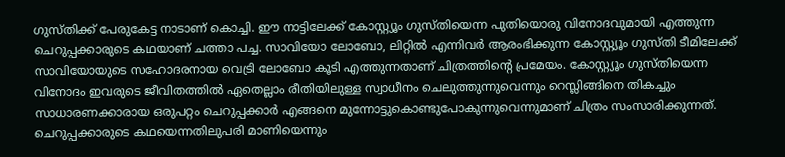ഗുസ്തിക്ക് പേരുകേട്ട നാടാണ് കൊച്ചി. ഈ നാട്ടിലേക്ക് കോസ്റ്റ്യൂം ഗുസ്തിയെന്ന പുതിയൊരു വിനോദവുമായി എത്തുന്ന ചെറുപ്പക്കാരുടെ കഥയാണ് ചത്താ പച്ച. സാവിയോ ലോബോ, ലിറ്റിൽ എന്നിവർ ആരംഭിക്കുന്ന കോസ്റ്റ്യൂം ഗുസ്തി ടീമിലേക്ക് സാവിയോയുടെ സഹോദരനായ വെട്രി ലോബോ കൂടി എത്തുന്നതാണ് ചിത്രത്തിന്റെ പ്രമേയം. കോസ്റ്റ്യൂം ഗുസ്തിയെന്ന വിനോദം ഇവരുടെ ജീവിതത്തിൽ ഏതെല്ലാം രീതിയിലുള്ള സ്വാധീനം ചെലുത്തുന്നുവെന്നും റെസ്ലിങ്ങിനെ തികച്ചും സാധാരണക്കാരായ ഒരുപറ്റം ചെറുപ്പക്കാർ എങ്ങനെ മുന്നോട്ടുകൊണ്ടുപോകുന്നുവെന്നുമാണ് ചിത്രം സംസാരിക്കുന്നത്.
ചെറുപ്പക്കാരുടെ കഥയെന്നതിലുപരി മാണിയെന്നും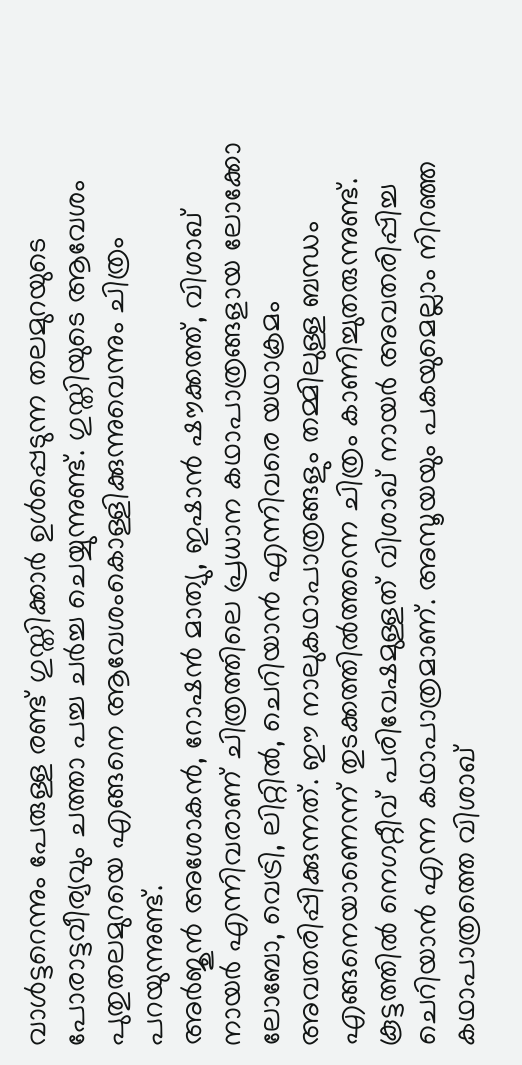വാൾട്ടറെന്നും പേരുള്ള രണ്ട് ഗുസ്തിക്കാർ ഉൾപ്പെടുന്ന തലമുറയുടെ പോരാട്ടവീര്യവും ചത്താ പച്ച ചർച്ച ചെയ്യുന്നുണ്ട്. ഗുസ്തിയുടെ ആവേശം പുതുതലമുറയെ എങ്ങനെ ആവേശംകൊള്ളിക്കുന്നുവെന്നും ചിത്രം പറയുന്നുണ്ട്.
അർജുൻ അശോകൻ, റോഷൻ മാത്യു, ഇഷാൻ ഷൗക്കത്ത്, വിശാഖ് നായർ എന്നിവരാണ് ചിത്രത്തിലെ പ്രധാന കഥാപാത്രങ്ങളായ ലോക്കോ ലോബോ, വെട്രി, ലിറ്റിൽ, ചെറിയാൻ എന്നിവരെ യഥാക്രമം അവതരിപ്പിക്കുന്നത്. ഈ നാലുകഥാപാത്രങ്ങളും തമ്മിലുള്ള ബന്ധം എങ്ങനെയാണെന്ന് തുടക്കത്തിൽത്തന്നെ ചിത്രം കാണിച്ചുതരുന്നുണ്ട്. കൂട്ടത്തിൽ നെഗറ്റീവ് പരിവേഷമുള്ളത് വിശാഖ് നായർ അവതരിപ്പിച്ച ചെറിയാൻ എന്ന കഥാപാത്രമാണ്. അസൂയയും പകയുമെല്ലാം നിറഞ്ഞ കഥാപാത്രത്തെ വിശാഖ്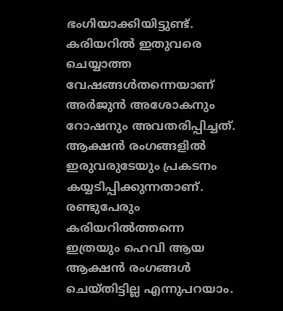ഭംഗിയാക്കിയിട്ടുണ്ട്. കരിയറിൽ ഇതുവരെ ചെയ്യാത്ത വേഷങ്ങൾതന്നെയാണ് അർജുൻ അശോകനും റോഷനും അവതരിപ്പിച്ചത്. ആക്ഷൻ രംഗങ്ങളിൽ ഇരുവരുടേയും പ്രകടനം കയ്യടിപ്പിക്കുന്നതാണ്. രണ്ടുപേരും കരിയറിൽത്തന്നെ ഇത്രയും ഹെവി ആയ ആക്ഷൻ രംഗങ്ങൾ ചെയ്തിട്ടില്ല എന്നുപറയാം.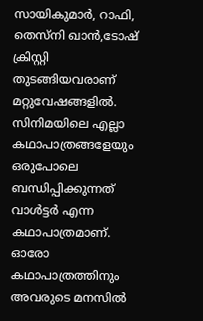സായികുമാർ, റാഫി, തെസ്നി ഖാൻ,ടോഷ് ക്രിസ്റ്റി തുടങ്ങിയവരാണ് മറ്റുവേഷങ്ങളിൽ.
സിനിമയിലെ എല്ലാ കഥാപാത്രങ്ങളേയും ഒരുപോലെ ബന്ധിപ്പിക്കുന്നത് വാൾട്ടർ എന്ന കഥാപാത്രമാണ്. ഓരോ കഥാപാത്രത്തിനും അവരുടെ മനസിൽ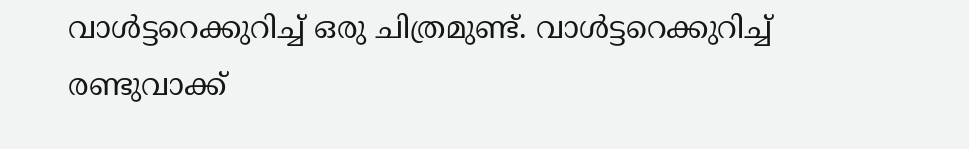വാൾട്ടറെക്കുറിച്ച് ഒരു ചിത്രമുണ്ട്. വാൾട്ടറെക്കുറിച്ച് രണ്ടുവാക്ക്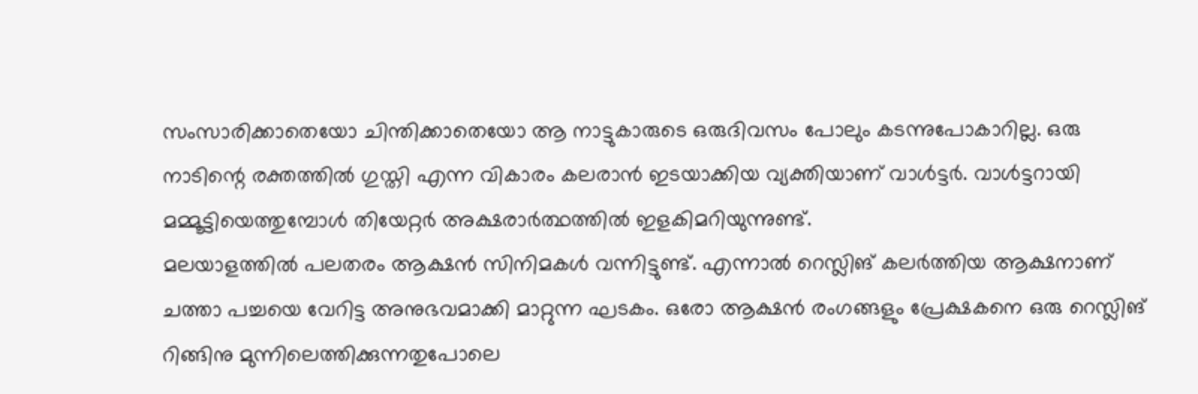സംസാരിക്കാതെയോ ചിന്തിക്കാതെയോ ആ നാട്ടുകാരുടെ ഒരുദിവസം പോലും കടന്നുപോകാറില്ല. ഒരു നാടിന്റെ രക്തത്തിൽ ഗുസ്തി എന്ന വികാരം കലരാൻ ഇടയാക്കിയ വ്യക്തിയാണ് വാൾട്ടർ. വാൾട്ടറായി മമ്മൂട്ടിയെത്തുമ്പോൾ തിയേറ്റർ അക്ഷരാർത്ഥത്തിൽ ഇളകിമറിയുന്നുണ്ട്.
മലയാളത്തിൽ പലതരം ആക്ഷൻ സിനിമകൾ വന്നിട്ടുണ്ട്. എന്നാൽ റെസ്ലിങ് കലർത്തിയ ആക്ഷനാണ് ചത്താ പച്ചയെ വേറിട്ട അനുഭവമാക്കി മാറ്റുന്ന ഘടകം. ഒരോ ആക്ഷൻ രംഗങ്ങളും പ്രേക്ഷകനെ ഒരു റെസ്ലിങ് റിങ്ങിനു മുന്നിലെത്തിക്കുന്നതുപോലെ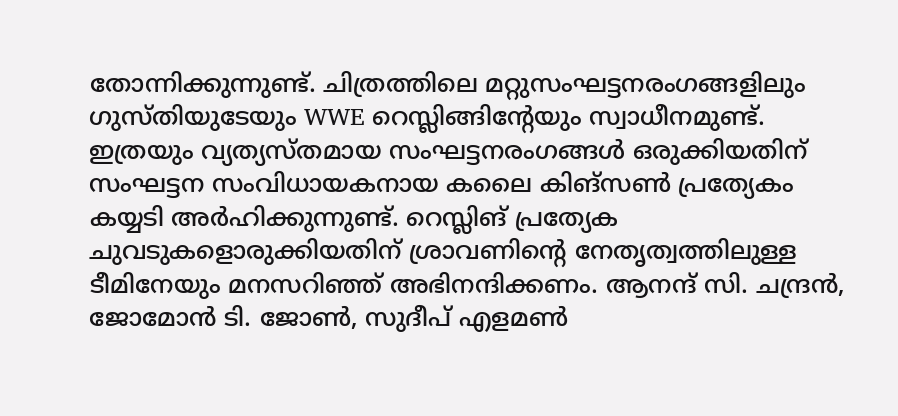തോന്നിക്കുന്നുണ്ട്. ചിത്രത്തിലെ മറ്റുസംഘട്ടനരംഗങ്ങളിലും ഗുസ്തിയുടേയും WWE റെസ്ലിങ്ങിന്റേയും സ്വാധീനമുണ്ട്. ഇത്രയും വ്യത്യസ്തമായ സംഘട്ടനരംഗങ്ങൾ ഒരുക്കിയതിന് സംഘട്ടന സംവിധായകനായ കലൈ കിങ്സൺ പ്രത്യേകം കയ്യടി അർഹിക്കുന്നുണ്ട്. റെസ്ലിങ് പ്രത്യേക ചുവടുകളൊരുക്കിയതിന് ശ്രാവണിന്റെ നേതൃത്വത്തിലുള്ള ടീമിനേയും മനസറിഞ്ഞ് അഭിനന്ദിക്കണം. ആനന്ദ് സി. ചന്ദ്രൻ, ജോമോൻ ടി. ജോൺ, സുദീപ് എളമൺ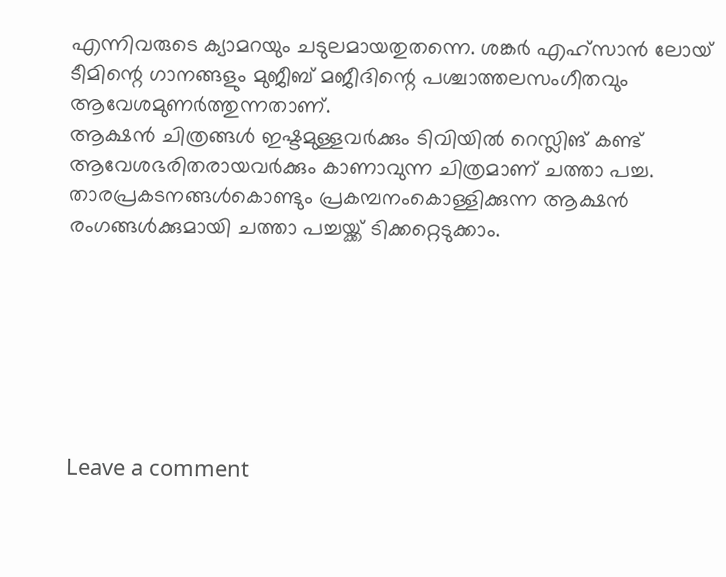എന്നിവരുടെ ക്യാമറയും ചടുലമായതുതന്നെ. ശങ്കർ എഹ്സാൻ ലോയ് ടീമിന്റെ ഗാനങ്ങളും മുജീബ് മജീദിന്റെ പശ്ചാത്തലസംഗീതവും ആവേശമുണർത്തുന്നതാണ്.
ആക്ഷൻ ചിത്രങ്ങൾ ഇഷ്ടമുള്ളവർക്കും ടിവിയിൽ റെസ്ലിങ് കണ്ട് ആവേശഭരിതരായവർക്കും കാണാവുന്ന ചിത്രമാണ് ചത്താ പച്ച. താരപ്രകടനങ്ങൾകൊണ്ടും പ്രകമ്പനംകൊള്ളിക്കുന്ന ആക്ഷൻ രംഗങ്ങൾക്കുമായി ചത്താ പച്ചയ്ക്ക് ടിക്കറ്റെടുക്കാം.







Leave a comment